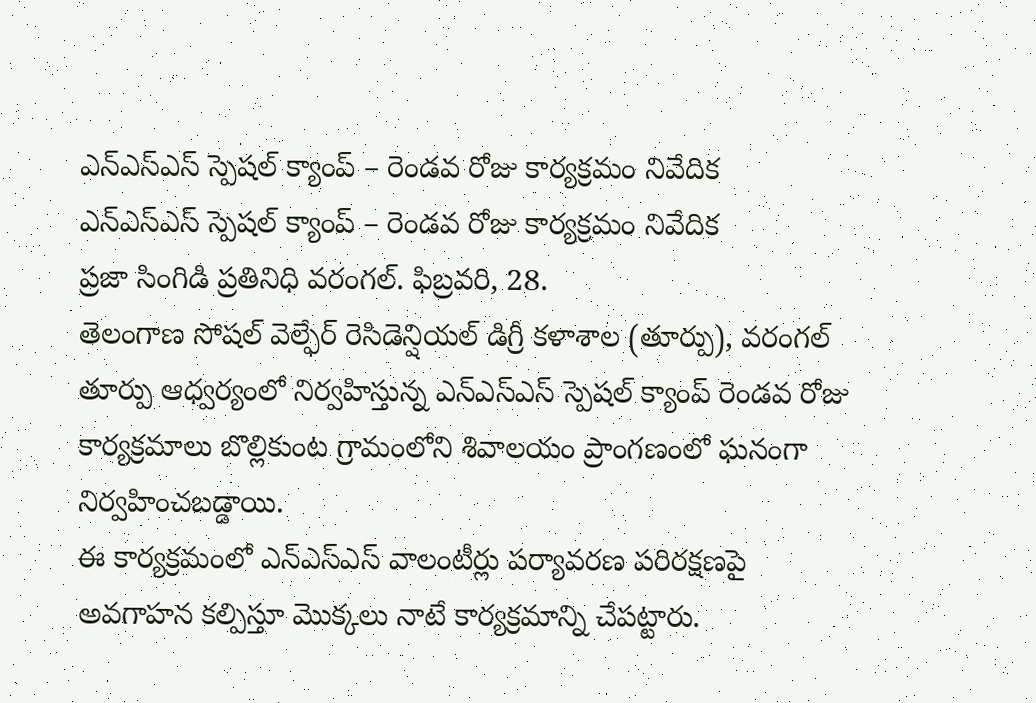ఎన్ఎస్ఎస్ స్పెషల్ క్యాంప్ – రెండవ రోజు కార్యక్రమం నివేదిక
ఎన్ఎస్ఎస్ స్పెషల్ క్యాంప్ – రెండవ రోజు కార్యక్రమం నివేదిక
ప్రజా సింగిడి ప్రతినిధి వరంగల్. ఫిబ్రవరి, 28.
తెలంగాణ సోషల్ వెల్ఫేర్ రెసిడెన్షియల్ డిగ్రీ కళాశాల (తూర్పు), వరంగల్ తూర్పు ఆధ్వర్యంలో నిర్వహిస్తున్న ఎన్ఎస్ఎస్ స్పెషల్ క్యాంప్ రెండవ రోజు కార్యక్రమాలు బొల్లికుంట గ్రామంలోని శివాలయం ప్రాంగణంలో ఘనంగా నిర్వహించబడ్డాయి.
ఈ కార్యక్రమంలో ఎన్ఎస్ఎస్ వాలంటీర్లు పర్యావరణ పరిరక్షణపై అవగాహన కల్పిస్తూ మొక్కలు నాటే కార్యక్రమాన్ని చేపట్టారు.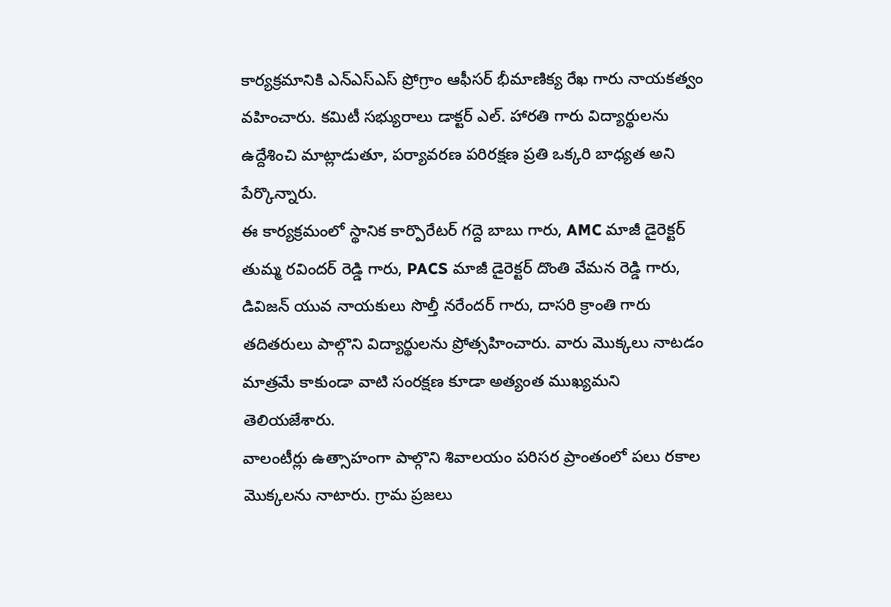కార్యక్రమానికి ఎన్ఎస్ఎస్ ప్రోగ్రాం ఆఫీసర్ భీమాణిక్య రేఖ గారు నాయకత్వం వహించారు. కమిటీ సభ్యురాలు డాక్టర్ ఎల్. హారతి గారు విద్యార్థులను ఉద్దేశించి మాట్లాడుతూ, పర్యావరణ పరిరక్షణ ప్రతి ఒక్కరి బాధ్యత అని పేర్కొన్నారు.
ఈ కార్యక్రమంలో స్థానిక కార్పొరేటర్ గద్దె బాబు గారు, AMC మాజీ డైరెక్టర్ తుమ్మ రవిందర్ రెడ్డి గారు, PACS మాజీ డైరెక్టర్ దొంతి వేమన రెడ్డి గారు, డివిజన్ యువ నాయకులు సొల్తీ నరేందర్ గారు, దాసరి క్రాంతి గారు తదితరులు పాల్గొని విద్యార్థులను ప్రోత్సహించారు. వారు మొక్కలు నాటడం మాత్రమే కాకుండా వాటి సంరక్షణ కూడా అత్యంత ముఖ్యమని తెలియజేశారు.
వాలంటీర్లు ఉత్సాహంగా పాల్గొని శివాలయం పరిసర ప్రాంతంలో పలు రకాల మొక్కలను నాటారు. గ్రామ ప్రజలు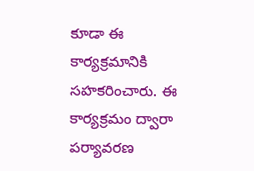కూడా ఈ కార్యక్రమానికి సహకరించారు. ఈ కార్యక్రమం ద్వారా పర్యావరణ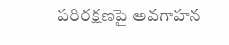పరిరక్షణపై అవగాహన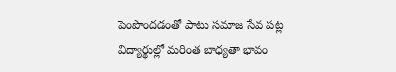పెంపొందడంతో పాటు సమాజ సేవ పట్ల విద్యార్థుల్లో మరింత బాధ్యతా భావం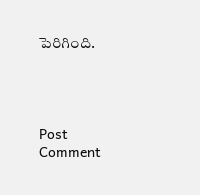పెరిగింది.




Post Comment